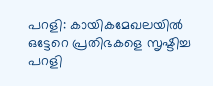പറളി: കായികമേഖലയിൽ ഒട്ടേറെ പ്രതിഭകളെ സൃഷ്ടിച്ച പറളി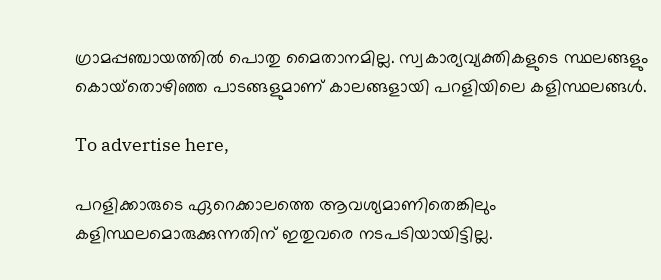ഗ്രാമപ്പഞ്ചായത്തിൽ പൊതു മൈതാനമില്ല. സ്വകാര്യവ്യക്തികളുടെ സ്ഥലങ്ങളും കൊയ്‌തൊഴിഞ്ഞ പാടങ്ങളുമാണ് കാലങ്ങളായി പറളിയിലെ കളിസ്ഥലങ്ങൾ.

To advertise here,

പറളിക്കാരുടെ ഏറെക്കാലത്തെ ആവശ്യമാണിതെങ്കിലും കളിസ്ഥലമൊരുക്കുന്നതിന് ഇതുവരെ നടപടിയായിട്ടില്ല.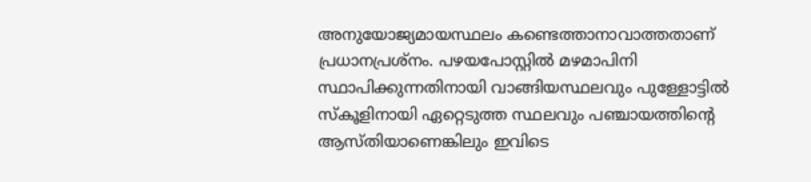അനുയോജ്യമായസ്ഥലം കണ്ടെത്താനാവാത്തതാണ് പ്രധാനപ്രശ്‌നം. പഴയപോസ്റ്റിൽ മഴമാപിനി സ്ഥാപിക്കുന്നതിനായി വാങ്ങിയസ്ഥലവും പുള്ളോട്ടിൽ സ്‌കൂളിനായി ഏറ്റെടുത്ത സ്ഥലവും പഞ്ചായത്തിന്റെ ആസ്തിയാണെങ്കിലും ഇവിടെ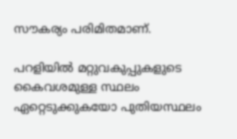സൗകര്യം പരിമിതമാണ്.

പറളിയിൽ മറ്റുവകുപ്പുകളുടെ കൈവശമുള്ള സ്ഥലം ഏറ്റെടുക്കുകയോ പുതിയസ്ഥലം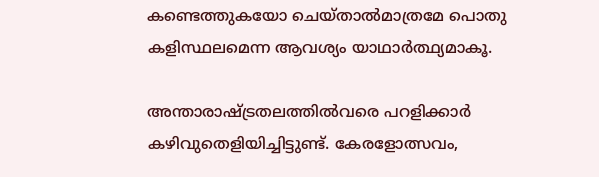കണ്ടെത്തുകയോ ചെയ്താൽമാത്രമേ പൊതു കളിസ്ഥലമെന്ന ആവശ്യം യാഥാർത്ഥ്യമാകൂ.

അന്താരാഷ്ട്രതലത്തിൽവരെ പറളിക്കാർ കഴിവുതെളിയിച്ചിട്ടുണ്ട്. കേരളോത്സവം,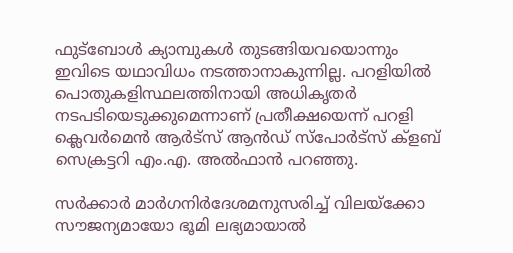ഫുട്‌ബോൾ ക്യാമ്പുകൾ തുടങ്ങിയവയൊന്നും ഇവിടെ യഥാവിധം നടത്താനാകുന്നില്ല. പറളിയിൽ പൊതുകളിസ്ഥലത്തിനായി അധികൃതർ നടപടിയെടുക്കുമെന്നാണ് പ്രതീക്ഷയെന്ന്‌ പറളി ക്ലെവർമെൻ ആർട്‌സ് ആൻഡ് സ്‌പോർട്‌സ് ക്ളബ്‌ സെക്രട്ടറി എം.എ. അൽഫാൻ പറഞ്ഞു.

സർക്കാർ മാർഗനിർദേശമനുസരിച്ച് വിലയ്ക്കോ സൗജന്യമായോ ഭൂമി ലഭ്യമായാൽ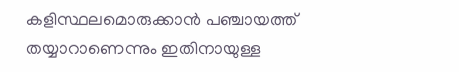കളിസ്ഥലമൊരുക്കാൻ പഞ്ചായത്ത് തയ്യാറാണെന്നും ഇതിനായുള്ള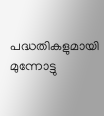പദ്ധതികളുമായി മുന്നോട്ടു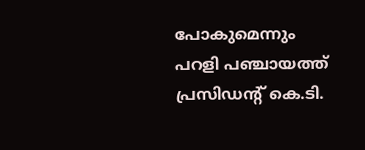പോകുമെന്നും പറളി പഞ്ചായത്ത് പ്രസിഡന്റ് കെ.ടി.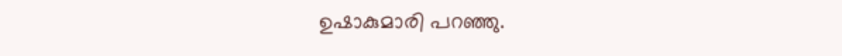ഉഷാകുമാരി പറഞ്ഞു.